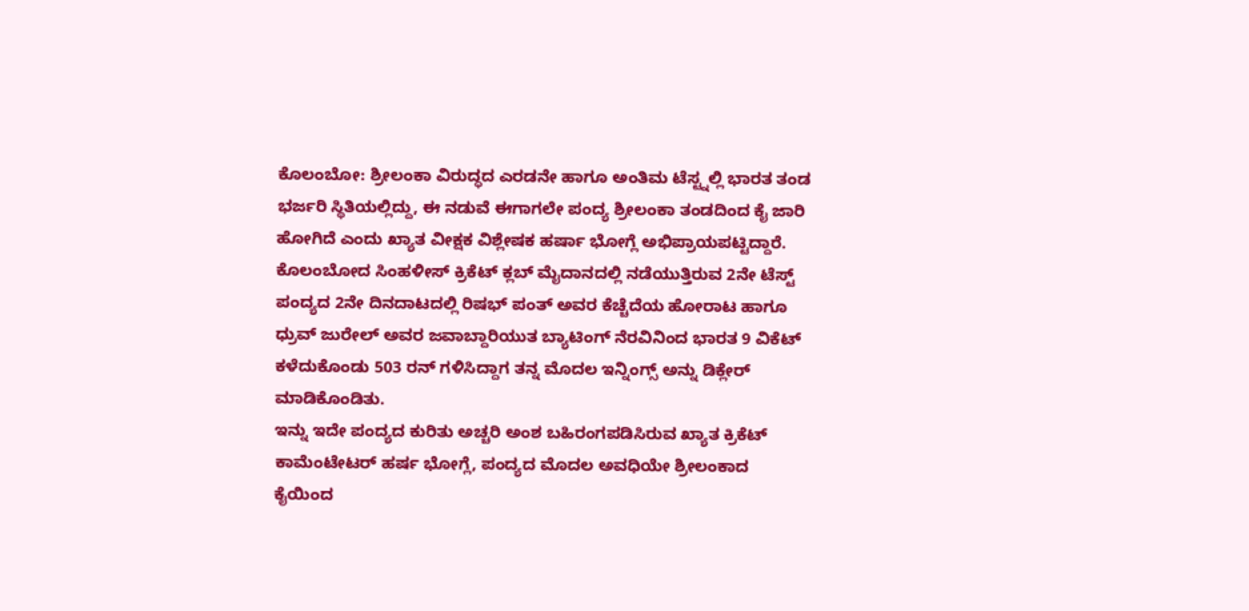ಕೊಲಂಬೋ: ಶ್ರೀಲಂಕಾ ವಿರುದ್ಧದ ಎರಡನೇ ಹಾಗೂ ಅಂತಿಮ ಟೆಸ್ಟ್ನಲ್ಲಿ ಭಾರತ ತಂಡ ಭರ್ಜರಿ ಸ್ಥಿತಿಯಲ್ಲಿದ್ದು, ಈ ನಡುವೆ ಈಗಾಗಲೇ ಪಂದ್ಯ ಶ್ರೀಲಂಕಾ ತಂಡದಿಂದ ಕೈ ಜಾರಿ ಹೋಗಿದೆ ಎಂದು ಖ್ಯಾತ ವೀಕ್ಷಕ ವಿಶ್ಲೇಷಕ ಹರ್ಷಾ ಭೋಗ್ಲೆ ಅಭಿಪ್ರಾಯಪಟ್ಟಿದ್ದಾರೆ.
ಕೊಲಂಬೋದ ಸಿಂಹಳೀಸ್ ಕ್ರಿಕೆಟ್ ಕ್ಲಬ್ ಮೈದಾನದಲ್ಲಿ ನಡೆಯುತ್ತಿರುವ 2ನೇ ಟೆಸ್ಟ್ ಪಂದ್ಯದ 2ನೇ ದಿನದಾಟದಲ್ಲಿ ರಿಷಭ್ ಪಂತ್ ಅವರ ಕೆಚ್ಚೆದೆಯ ಹೋರಾಟ ಹಾಗೂ ಧ್ರುವ್ ಜುರೇಲ್ ಅವರ ಜವಾಬ್ದಾರಿಯುತ ಬ್ಯಾಟಿಂಗ್ ನೆರವಿನಿಂದ ಭಾರತ 9 ವಿಕೆಟ್ ಕಳೆದುಕೊಂಡು 503 ರನ್ ಗಳಿಸಿದ್ದಾಗ ತನ್ನ ಮೊದಲ ಇನ್ನಿಂಗ್ಸ್ ಅನ್ನು ಡಿಕ್ಲೇರ್ ಮಾಡಿಕೊಂಡಿತು.
ಇನ್ನು ಇದೇ ಪಂದ್ಯದ ಕುರಿತು ಅಚ್ಚರಿ ಅಂಶ ಬಹಿರಂಗಪಡಿಸಿರುವ ಖ್ಯಾತ ಕ್ರಿಕೆಟ್ ಕಾಮೆಂಟೇಟರ್ ಹರ್ಷ ಭೋಗ್ಲೆ, ಪಂದ್ಯದ ಮೊದಲ ಅವಧಿಯೇ ಶ್ರೀಲಂಕಾದ ಕೈಯಿಂದ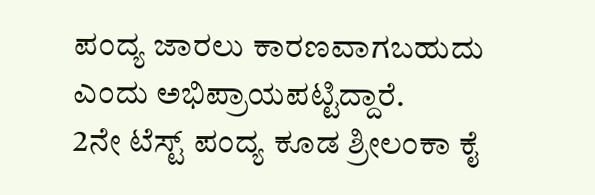ಪಂದ್ಯ ಜಾರಲು ಕಾರಣವಾಗಬಹುದು ಎಂದು ಅಭಿಪ್ರಾಯಪಟ್ಟಿದ್ದಾರೆ.
2ನೇ ಟೆಸ್ಟ್ ಪಂದ್ಯ ಕೂಡ ಶ್ರೀಲಂಕಾ ಕೈ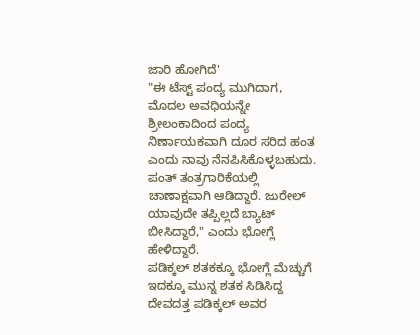ಜಾರಿ ಹೋಗಿದೆ'
"ಈ ಟೆಸ್ಟ್ ಪಂದ್ಯ ಮುಗಿದಾಗ, ಮೊದಲ ಅವಧಿಯನ್ನೇ ಶ್ರೀಲಂಕಾದಿಂದ ಪಂದ್ಯ ನಿರ್ಣಾಯಕವಾಗಿ ದೂರ ಸರಿದ ಹಂತ ಎಂದು ನಾವು ನೆನಪಿಸಿಕೊಳ್ಳಬಹುದು. ಪಂತ್ ತಂತ್ರಗಾರಿಕೆಯಲ್ಲಿ ಚಾಣಾಕ್ಷವಾಗಿ ಆಡಿದ್ದಾರೆ. ಜುರೇಲ್ ಯಾವುದೇ ತಪ್ಪಿಲ್ಲದೆ ಬ್ಯಾಟ್ ಬೀಸಿದ್ದಾರೆ," ಎಂದು ಭೋಗ್ಲೆ ಹೇಳಿದ್ದಾರೆ.
ಪಡಿಕ್ಕಲ್ ಶತಕಕ್ಕೂ ಭೋಗ್ಲೆ ಮೆಚ್ಚುಗೆ
ಇದಕ್ಕೂ ಮುನ್ನ ಶತಕ ಸಿಡಿಸಿದ್ದ ದೇವದತ್ತ ಪಡಿಕ್ಕಲ್ ಅವರ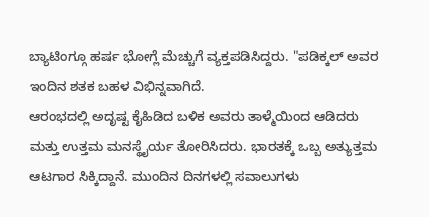ಬ್ಯಾಟಿಂಗ್ಗೂ ಹರ್ಷ ಭೋಗ್ಲೆ ಮೆಚ್ಚುಗೆ ವ್ಯಕ್ತಪಡಿಸಿದ್ದರು. "ಪಡಿಕ್ಕಲ್ ಅವರ ಇಂದಿನ ಶತಕ ಬಹಳ ವಿಭಿನ್ನವಾಗಿದೆ.
ಆರಂಭದಲ್ಲಿ ಅದೃಷ್ಟ ಕೈಹಿಡಿದ ಬಳಿಕ ಅವರು ತಾಳ್ಮೆಯಿಂದ ಆಡಿದರು ಮತ್ತು ಉತ್ತಮ ಮನಸ್ಥೈರ್ಯ ತೋರಿಸಿದರು. ಭಾರತಕ್ಕೆ ಒಬ್ಬ ಅತ್ಯುತ್ತಮ ಆಟಗಾರ ಸಿಕ್ಕಿದ್ದಾನೆ. ಮುಂದಿನ ದಿನಗಳಲ್ಲಿ ಸವಾಲುಗಳು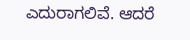ಎದುರಾಗಲಿವೆ. ಆದರೆ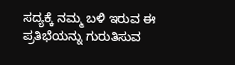ಸದ್ಯಕ್ಕೆ ನಮ್ಮ ಬಳಿ ಇರುವ ಈ ಪ್ರತಿಭೆಯನ್ನು ಗುರುತಿಸುವ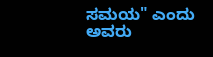ಸಮಯ" ಎಂದು ಅವರು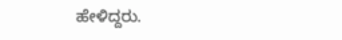ಹೇಳಿದ್ದರು.